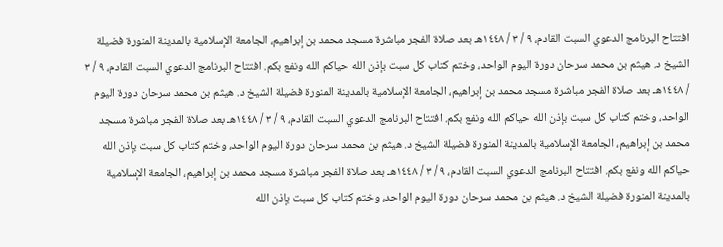افتتاح البرنامج الدعوي السبت القادم، ٩ / ٣ / ١٤٤٨هـ بعد صلاة الفجر مباشرة مسجد محمد بن إبراهيم، الجامعة الإسلامية بالمدينة المنورة فضيلة الشيخ د. هيثم بن محمد سرحان دورة اليوم الواحد، وختم كتاب كل سبت بإذن الله حياكم الله ونفع بكم. افتتاح البرنامج الدعوي السبت القادم، ٩ / ٣ / ١٤٤٨هـ بعد صلاة الفجر مباشرة مسجد محمد بن إبراهيم، الجامعة الإسلامية بالمدينة المنورة فضيلة الشيخ د. هيثم بن محمد سرحان دورة اليوم الواحد، وختم كتاب كل سبت بإذن الله حياكم الله ونفع بكم. افتتاح البرنامج الدعوي السبت القادم، ٩ / ٣ / ١٤٤٨هـ بعد صلاة الفجر مباشرة مسجد محمد بن إبراهيم، الجامعة الإسلامية بالمدينة المنورة فضيلة الشيخ د. هيثم بن محمد سرحان دورة اليوم الواحد، وختم كتاب كل سبت بإذن الله حياكم الله ونفع بكم. افتتاح البرنامج الدعوي السبت القادم، ٩ / ٣ / ١٤٤٨هـ بعد صلاة الفجر مباشرة مسجد محمد بن إبراهيم، الجامعة الإسلامية بالمدينة المنورة فضيلة الشيخ د. هيثم بن محمد سرحان دورة اليوم الواحد، وختم كتاب كل سبت بإذن الله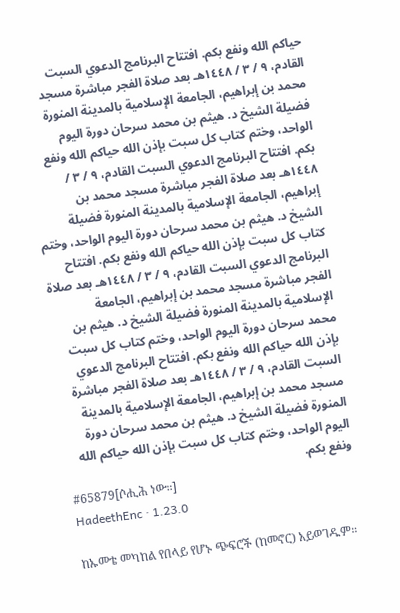حياكم الله ونفع بكم. افتتاح البرنامج الدعوي السبت القادم، ٩ / ٣ / ١٤٤٨هـ بعد صلاة الفجر مباشرة مسجد محمد بن إبراهيم، الجامعة الإسلامية بالمدينة المنورة فضيلة الشيخ د. هيثم بن محمد سرحان دورة اليوم الواحد، وختم كتاب كل سبت بإذن الله حياكم الله ونفع بكم. افتتاح البرنامج الدعوي السبت القادم، ٩ / ٣ / ١٤٤٨هـ بعد صلاة الفجر مباشرة مسجد محمد بن إبراهيم، الجامعة الإسلامية بالمدينة المنورة فضيلة الشيخ د. هيثم بن محمد سرحان دورة اليوم الواحد، وختم كتاب كل سبت بإذن الله حياكم الله ونفع بكم. افتتاح البرنامج الدعوي السبت القادم، ٩ / ٣ / ١٤٤٨هـ بعد صلاة الفجر مباشرة مسجد محمد بن إبراهيم، الجامعة الإسلامية بالمدينة المنورة فضيلة الشيخ د. هيثم بن محمد سرحان دورة اليوم الواحد، وختم كتاب كل سبت بإذن الله حياكم الله ونفع بكم. افتتاح البرنامج الدعوي السبت القادم، ٩ / ٣ / ١٤٤٨هـ بعد صلاة الفجر مباشرة مسجد محمد بن إبراهيم، الجامعة الإسلامية بالمدينة المنورة فضيلة الشيخ د. هيثم بن محمد سرحان دورة اليوم الواحد، وختم كتاب كل سبت بإذن الله حياكم الله ونفع بكم.
#65879[ሶሒሕ ነው።]
HadeethEnc · 1.23.0

ከኡመቴ መካከል የበላይ የሆኑ ጭፍሮች (ከመኖር) አይወገዱም።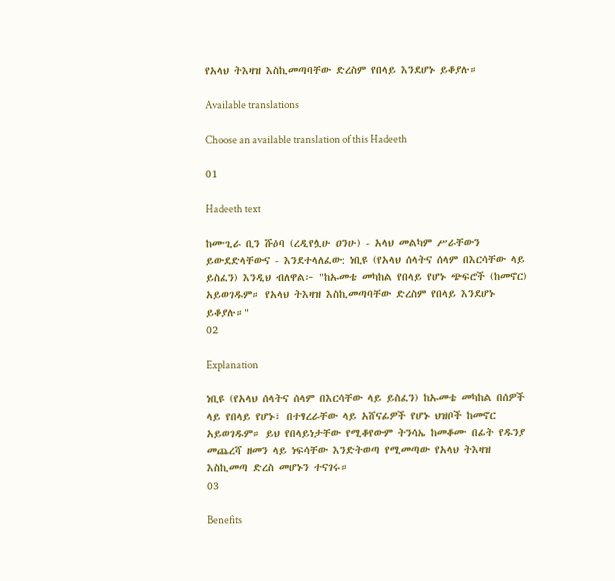የአላህ ትእዛዝ እስኪመጣባቸው ድረስም የበላይ እንደሆኑ ይቆያሉ።

Available translations

Choose an available translation of this Hadeeth

01

Hadeeth text

ከሙጊራ ቢን ሹዕባ (ረዲየሏሁ ዐንሁ) - አላህ መልካም ሥራቸውን ይውደድላቸውና - እንደተላለፈው: ነቢዩ (የአላህ ሰላትና ሰላም በእርሳቸው ላይ ይስፈን) እንዲህ ብለዋል፦ "ከኡመቴ መካከል የበላይ የሆኑ ጭፍሮች (ከመኖር) አይወገዱም። የአላህ ትእዛዝ እስኪመጣባቸው ድረስም የበላይ እንደሆኑ ይቆያሉ።"
02

Explanation

ነቢዩ (የአላህ ሰላትና ሰላም በእርሳቸው ላይ ይስፈን) ከኡመቴ መካከል በሰዎች ላይ የበላይ የሆኑ፣ በተፃረራቸው ላይ አሸናፊዎች የሆኑ ህዝቦች ከመኖር አይወገዱም። ይህ የበላይነታቸው የሚቆየውም ትንሳኤ ከመቆሙ በፊት የዱንያ መጨረሻ ዘመን ላይ ነፍሳቸው እንድትወጣ የሚመጣው የአላህ ትእዛዝ እስኪመጣ ድረስ መሆኑን ተናገሩ።
03

Benefits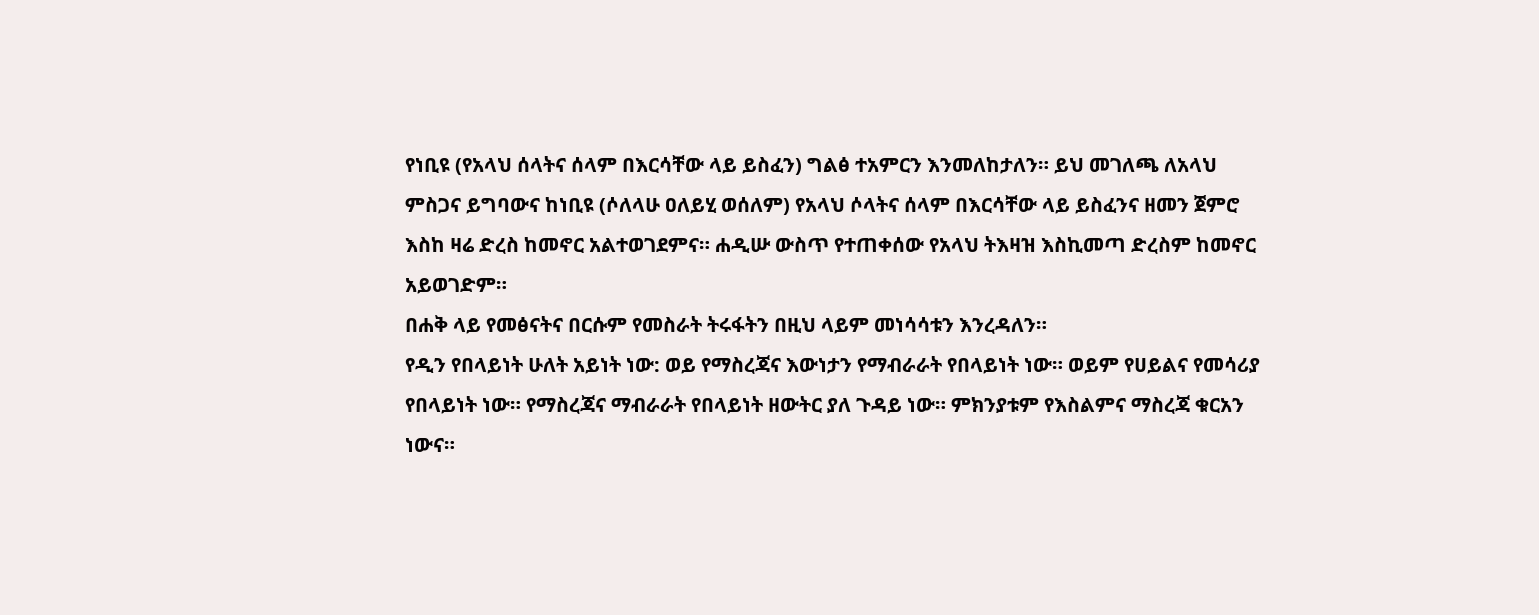የነቢዩ (የአላህ ሰላትና ሰላም በእርሳቸው ላይ ይስፈን) ግልፅ ተአምርን እንመለከታለን። ይህ መገለጫ ለአላህ ምስጋና ይግባውና ከነቢዩ (ሶለላሁ ዐለይሂ ወሰለም) የአላህ ሶላትና ሰላም በእርሳቸው ላይ ይስፈንና ዘመን ጀምሮ እስከ ዛሬ ድረስ ከመኖር አልተወገደምና። ሐዲሡ ውስጥ የተጠቀሰው የአላህ ትእዛዝ እስኪመጣ ድረስም ከመኖር አይወገድም።
በሐቅ ላይ የመፅናትና በርሱም የመስራት ትሩፋትን በዚህ ላይም መነሳሳቱን እንረዳለን።
የዲን የበላይነት ሁለት አይነት ነው: ወይ የማስረጃና እውነታን የማብራራት የበላይነት ነው። ወይም የሀይልና የመሳሪያ የበላይነት ነው። የማስረጃና ማብራራት የበላይነት ዘውትር ያለ ጉዳይ ነው። ምክንያቱም የእስልምና ማስረጃ ቁርአን ነውና።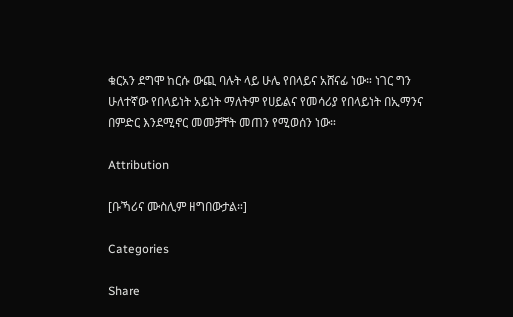ቁርአን ደግሞ ከርሱ ውጪ ባሉት ላይ ሁሌ የበላይና አሸናፊ ነው። ነገር ግን ሁለተኛው የበላይነት አይነት ማለትም የሀይልና የመሳሪያ የበላይነት በኢማንና በምድር እንደሚኖር መመቻቸት መጠን የሚወሰን ነው።

Attribution

[ቡኻሪና ሙስሊም ዘግበውታል።]

Categories

Share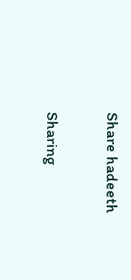Share hadeeth

Sharing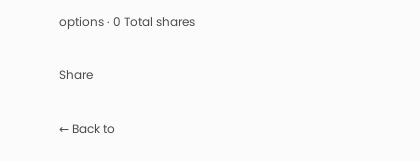options · 0 Total shares

Share

← Back to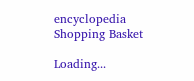encyclopedia
Shopping Basket

Loading...